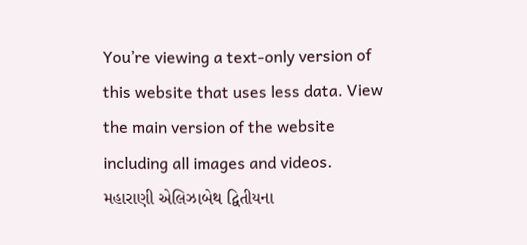You’re viewing a text-only version of this website that uses less data. View the main version of the website including all images and videos.
મહારાણી એલિઝાબેથ દ્વિતીયના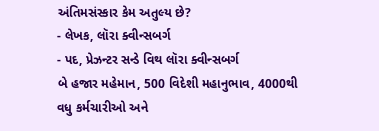અંતિમસંસ્કાર કેમ અતુલ્ય છે?
- લેખક, લૉરા ક્વીન્સબર્ગ
- પદ, પ્રેઝન્ટર સન્ડે વિથ લૉરા ક્વીન્સબર્ગ
બે હજાર મહેમાન, 500 વિદેશી મહાનુભાવ, 4000થી વધુ કર્મચારીઓ અને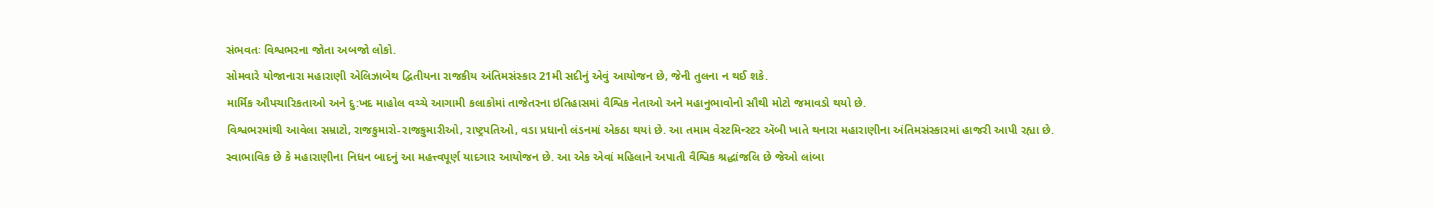સંભવતઃ વિશ્વભરના જોતા અબજો લોકો.
સોમવારે યોજાનારા મહારાણી એલિઝાબેથ દ્વિતીયના રાજકીય અંતિમસંસ્કાર 21મી સદીનું એવું આયોજન છે, જેની તુલના ન થઈ શકે.
માર્મિક ઔપચારિકતાઓ અને દુ:ખદ માહોલ વચ્ચે આગામી કલાકોમાં તાજેતરના ઇતિહાસમાં વૈશ્વિક નેતાઓ અને મહાનુભાવોનો સૌથી મોટો જમાવડો થયો છે.
વિશ્વભરમાંથી આવેલા સમ્રાટો, રાજકુમારો-રાજકુમારીઓ, રાષ્ટ્રપતિઓ, વડા પ્રધાનો લંડનમાં એકઠા થયાં છે. આ તમામ વેસ્ટમિન્સ્ટર ઍબી ખાતે થનારા મહારાણીના અંતિમસંસ્કારમાં હાજરી આપી રહ્યા છે.
સ્વાભાવિક છે કે મહારાણીના નિધન બાદનું આ મહત્ત્વપૂર્ણ યાદગાર આયોજન છે. આ એક એવાં મહિલાને અપાતી વૈશ્વિક શ્રદ્ધાંજલિ છે જેઓ લાંબા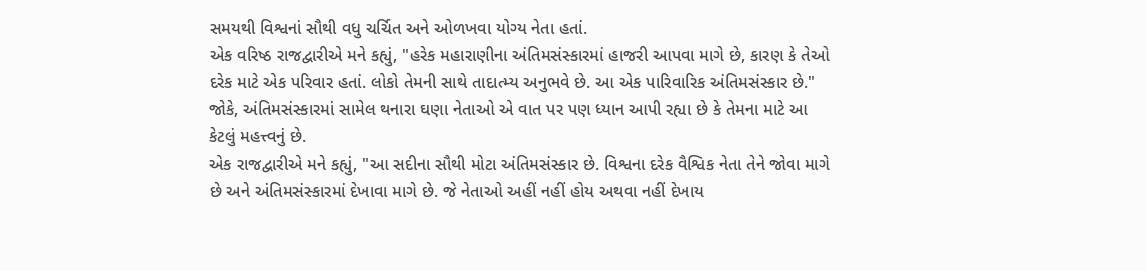સમયથી વિશ્વનાં સૌથી વધુ ચર્ચિત અને ઓળખવા યોગ્ય નેતા હતાં.
એક વરિષ્ઠ રાજદ્વારીએ મને કહ્યું, "હરેક મહારાણીના અંતિમસંસ્કારમાં હાજરી આપવા માગે છે, કારણ કે તેઓ દરેક માટે એક પરિવાર હતાં. લોકો તેમની સાથે તાદાત્મ્ય અનુભવે છે. આ એક પારિવારિક અંતિમસંસ્કાર છે."
જોકે, અંતિમસંસ્કારમાં સામેલ થનારા ઘણા નેતાઓ એ વાત પર પણ ધ્યાન આપી રહ્યા છે કે તેમના માટે આ કેટલું મહત્ત્વનું છે.
એક રાજદ્વારીએ મને કહ્યું, "આ સદીના સૌથી મોટા અંતિમસંસ્કાર છે. વિશ્વના દરેક વૈશ્વિક નેતા તેને જોવા માગે છે અને અંતિમસંસ્કારમાં દેખાવા માગે છે. જે નેતાઓ અહીં નહીં હોય અથવા નહીં દેખાય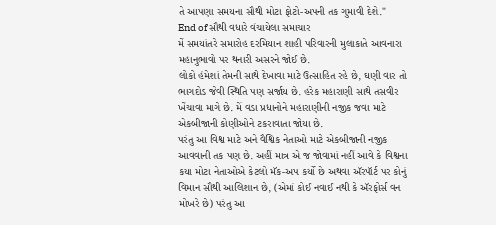તે આપણા સમયના સૌથી મોટા ફોટો-અપની તક ગુમાવી દેશે."
End of સૌથી વધારે વંચાયેલા સમાચાર
મેં સમયાંતરે સમારોહ દરમિયાન શાહી પરિવારની મુલાકાતે આવનારા મહાનુભાવો પર થનારી અસરને જોઈ છે.
લોકો હંમેશાં તેમની સાથે દેખાવા માટે ઉત્સાહિત રહે છે, ઘણી વાર તો ભાગદોડ જેવી સ્થિતિ પણ સર્જાય છે. હરેક મહારાણી સાથે તસવીર ખેંચાવા માગે છે. મેં વડા પ્રધાનોને મહારાણીની નજીક જવા માટે એકબીજાની કોણીઓને ટકરાવાતા જોયા છે.
પરંતુ આ વિશ્વ માટે અને વૈશ્વિક નેતાઓ માટે એકબીજાની નજીક આવવાની તક પણ છે. અહીં માત્ર એ જ જોવામાં નહીં આવે કે વિશ્વના કયા મોટા નેતાઓએ કેટલો મૅક-અપ કર્યો છે અથવા ઍરપૉર્ટ પર કોનું વિમાન સૌથી આલિશાન છે, (એમાં કોઈ નવાઈ નથી કે ઍરફોર્સ વન મોખરે છે) પરંતુ આ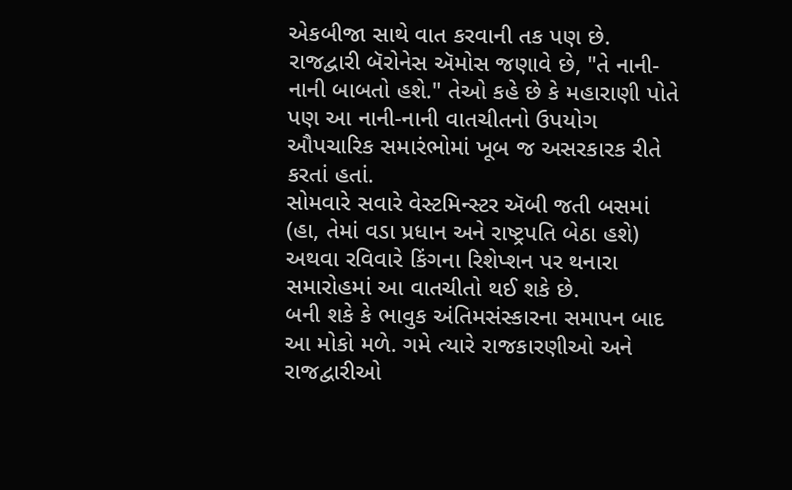એકબીજા સાથે વાત કરવાની તક પણ છે.
રાજદ્વારી બૅરોનેસ ઍમોસ જણાવે છે, "તે નાની-નાની બાબતો હશે." તેઓ કહે છે કે મહારાણી પોતે પણ આ નાની-નાની વાતચીતનો ઉપયોગ ઔપચારિક સમારંભોમાં ખૂબ જ અસરકારક રીતે કરતાં હતાં.
સોમવારે સવારે વેસ્ટમિન્સ્ટર ઍબી જતી બસમાં (હા, તેમાં વડા પ્રધાન અને રાષ્ટ્રપતિ બેઠા હશે) અથવા રવિવારે કિંગના રિશેપ્શન પર થનારા સમારોહમાં આ વાતચીતો થઈ શકે છે.
બની શકે કે ભાવુક અંતિમસંસ્કારના સમાપન બાદ આ મોકો મળે. ગમે ત્યારે રાજકારણીઓ અને રાજદ્વારીઓ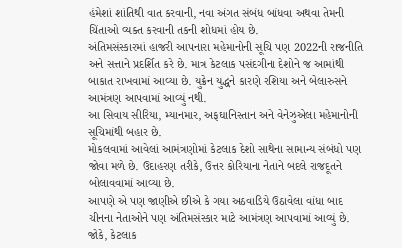હંમેશાં શાંતિથી વાત કરવાની, નવા અંગત સંબંધ બાંધવા અથવા તેમની ચિંતાઓ વ્યક્ત કરવાની તકની શોધમાં હોય છે.
અંતિમસંસ્કારમાં હાજરી આપનારા મહેમાનોની સૂચિ પણ 2022ની રાજનીતિ અને સત્તાને પ્રદર્શિત કરે છે. માત્ર કેટલાક પસંદગીના દેશોને જ આમાંથી બાકાત રાખવામાં આવ્યા છે. યુક્રેન યુદ્ધને કારણે રશિયા અને બેલારુસને આમંત્રણ આપવામાં આવ્યું નથી.
આ સિવાય સીરિયા, મ્યાનમાર, અફઘાનિસ્તાન અને વેનેઝુએલા મહેમાનોની સૂચિમાંથી બહાર છે.
મોકલવામાં આવેલાં આમંત્રણોમાં કેટલાક દેશો સાથેના સામાન્ય સંબંધો પણ જોવા મળે છે. ઉદાહરણ તરીકે, ઉત્તર કોરિયાના નેતાને બદલે રાજદૂતને બોલાવવામાં આવ્યા છે.
આપણે એ પણ જાણીએ છીએ કે ગયા અઠવાડિયે ઉઠાવેલા વાંધા બાદ ચીનના નેતાઓને પણ અંતિમસંસ્કાર માટે આમંત્રણ આપવામાં આવ્યું છે. જોકે, કેટલાક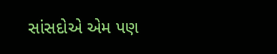સાંસદોએ એમ પણ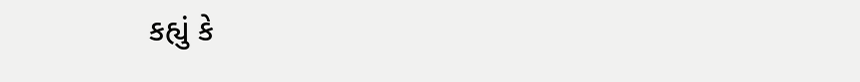કહ્યું કે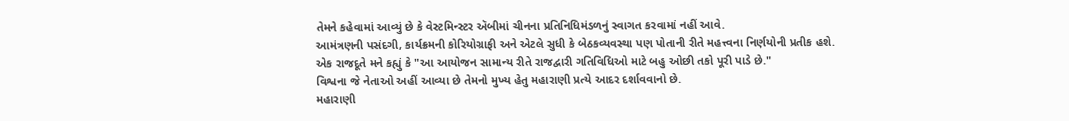તેમને કહેવામાં આવ્યું છે કે વેસ્ટમિન્સ્ટર ઍબીમાં ચીનના પ્રતિનિધિમંડળનું સ્વાગત કરવામાં નહીં આવે.
આમંત્રણની પસંદગી, કાર્યક્રમની કોરિયોગ્રાફી અને એટલે સુધી કે બેઠકવ્યવસ્થા પણ પોતાની રીતે મહત્ત્વના નિર્ણયોની પ્રતીક હશે.
એક રાજદૂતે મને કહ્યું કે "આ આયોજન સામાન્ય રીતે રાજદ્વારી ગતિવિધિઓ માટે બહુ ઓછી તકો પૂરી પાડે છે."
વિશ્વના જે નેતાઓ અહીં આવ્યા છે તેમનો મુખ્ય હેતુ મહારાણી પ્રત્યે આદર દર્શાવવાનો છે.
મહારાણી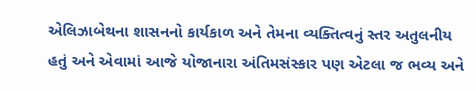એલિઝાબેથના શાસનનો કાર્યકાળ અને તેમના વ્યક્તિત્વનું સ્તર અતુલનીય હતું અને એવામાં આજે યોજાનારા અંતિમસંસ્કાર પણ એટલા જ ભવ્ય અને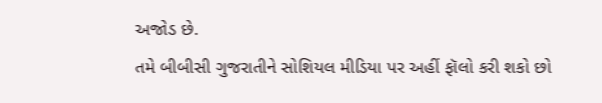અજોડ છે.
તમે બીબીસી ગુજરાતીને સોશિયલ મીડિયા પર અહીં ફૉલો કરી શકો છો